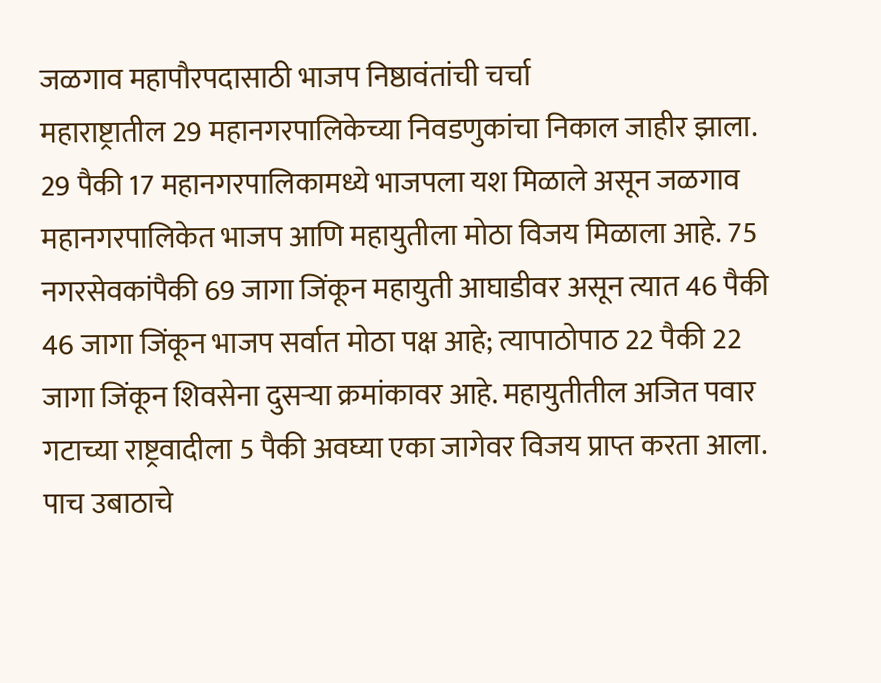जळगाव महापौरपदासाठी भाजप निष्ठावंतांची चर्चा
महाराष्ट्रातील 29 महानगरपालिकेच्या निवडणुकांचा निकाल जाहीर झाला. 29 पैकी 17 महानगरपालिकामध्ये भाजपला यश मिळाले असून जळगाव महानगरपालिकेत भाजप आणि महायुतीला मोठा विजय मिळाला आहे. 75 नगरसेवकांपैकी 69 जागा जिंकून महायुती आघाडीवर असून त्यात 46 पैकी 46 जागा जिंकून भाजप सर्वात मोठा पक्ष आहे; त्यापाठोपाठ 22 पैकी 22 जागा जिंकून शिवसेना दुसऱ्या क्रमांकावर आहे. महायुतीतील अजित पवार गटाच्या राष्ट्रवादीला 5 पैकी अवघ्या एका जागेवर विजय प्राप्त करता आला.
पाच उबाठाचे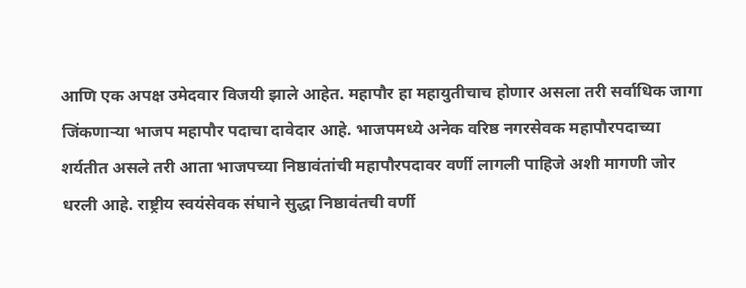आणि एक अपक्ष उमेदवार विजयी झाले आहेत. महापौर हा महायुतीचाच होणार असला तरी सर्वाधिक जागा जिंकणाऱ्या भाजप महापौर पदाचा दावेदार आहे. भाजपमध्ये अनेक वरिष्ठ नगरसेवक महापौरपदाच्या शर्यतीत असले तरी आता भाजपच्या निष्ठावंतांची महापौरपदावर वर्णी लागली पाहिजे अशी मागणी जोर धरली आहे. राष्ट्रीय स्वयंसेवक संघाने सुद्धा निष्ठावंतची वर्णी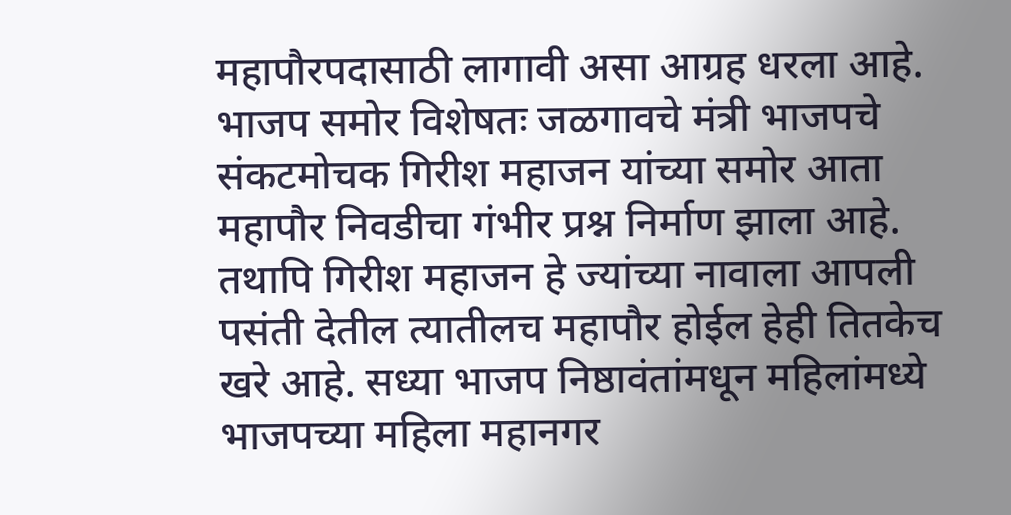महापौरपदासाठी लागावी असा आग्रह धरला आहे. भाजप समोर विशेषतः जळगावचे मंत्री भाजपचे संकटमोचक गिरीश महाजन यांच्या समोर आता महापौर निवडीचा गंभीर प्रश्न निर्माण झाला आहे.
तथापि गिरीश महाजन हे ज्यांच्या नावाला आपली पसंती देतील त्यातीलच महापौर होईल हेही तितकेच खरे आहे. सध्या भाजप निष्ठावंतांमधून महिलांमध्ये भाजपच्या महिला महानगर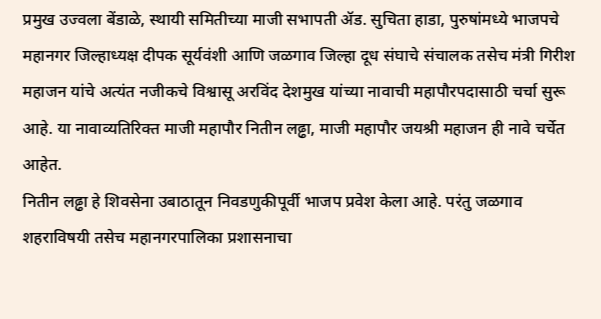प्रमुख उज्वला बेंडाळे, स्थायी समितीच्या माजी सभापती ॲड. सुचिता हाडा, पुरुषांमध्ये भाजपचे महानगर जिल्हाध्यक्ष दीपक सूर्यवंशी आणि जळगाव जिल्हा दूध संघाचे संचालक तसेच मंत्री गिरीश महाजन यांचे अत्यंत नजीकचे विश्वासू अरविंद देशमुख यांच्या नावाची महापौरपदासाठी चर्चा सुरू आहे. या नावाव्यतिरिक्त माजी महापौर नितीन लढ्ढा, माजी महापौर जयश्री महाजन ही नावे चर्चेत आहेत.
नितीन लढ्ढा हे शिवसेना उबाठातून निवडणुकीपूर्वी भाजप प्रवेश केला आहे. परंतु जळगाव शहराविषयी तसेच महानगरपालिका प्रशासनाचा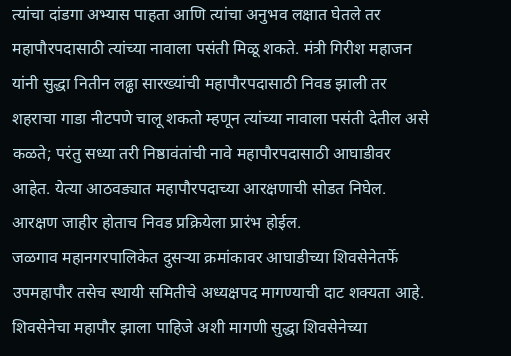त्यांचा दांडगा अभ्यास पाहता आणि त्यांचा अनुभव लक्षात घेतले तर महापौरपदासाठी त्यांच्या नावाला पसंती मिळू शकते. मंत्री गिरीश महाजन यांनी सुद्धा नितीन लढ्ढा सारख्यांची महापौरपदासाठी निवड झाली तर शहराचा गाडा नीटपणे चालू शकतो म्हणून त्यांच्या नावाला पसंती देतील असे कळते; परंतु सध्या तरी निष्ठावंतांची नावे महापौरपदासाठी आघाडीवर आहेत. येत्या आठवड्यात महापौरपदाच्या आरक्षणाची सोडत निघेल. आरक्षण जाहीर होताच निवड प्रक्रियेला प्रारंभ होईल.
जळगाव महानगरपालिकेत दुसऱ्या क्रमांकावर आघाडीच्या शिवसेनेतर्फे उपमहापौर तसेच स्थायी समितीचे अध्यक्षपद मागण्याची दाट शक्यता आहे. शिवसेनेचा महापौर झाला पाहिजे अशी मागणी सुद्धा शिवसेनेच्या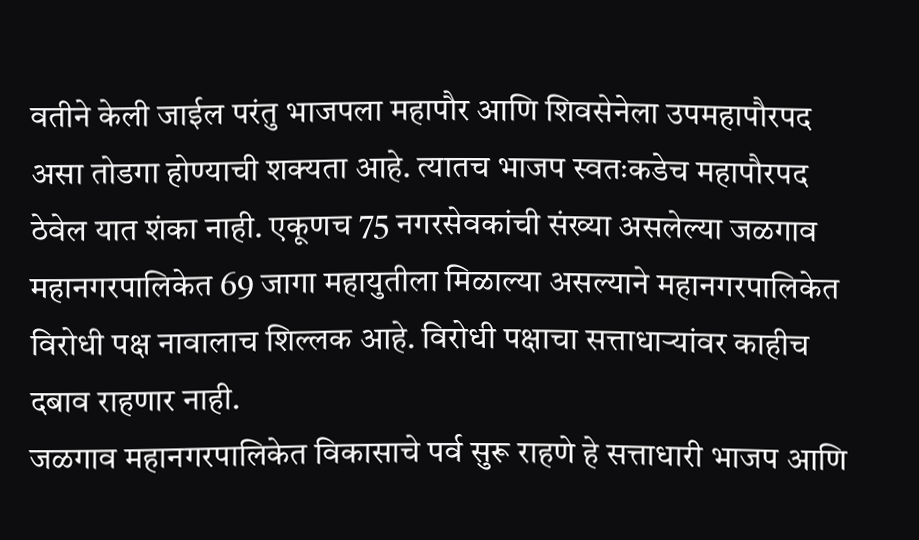वतीने केली जाईल परंतु भाजपला महापौर आणि शिवसेनेला उपमहापौरपद असा तोडगा होण्याची शक्यता आहे. त्यातच भाजप स्वतःकडेच महापौरपद ठेवेल यात शंका नाही. एकूणच 75 नगरसेवकांची संख्या असलेल्या जळगाव महानगरपालिकेत 69 जागा महायुतीला मिळाल्या असल्याने महानगरपालिकेत विरोधी पक्ष नावालाच शिल्लक आहे. विरोधी पक्षाचा सत्ताधाऱ्यांवर काहीच दबाव राहणार नाही.
जळगाव महानगरपालिकेत विकासाचे पर्व सुरू राहणे हे सत्ताधारी भाजप आणि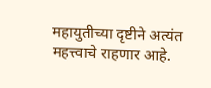महायुतीच्या दृष्टीने अत्यंत महत्त्वाचे राहणार आहे.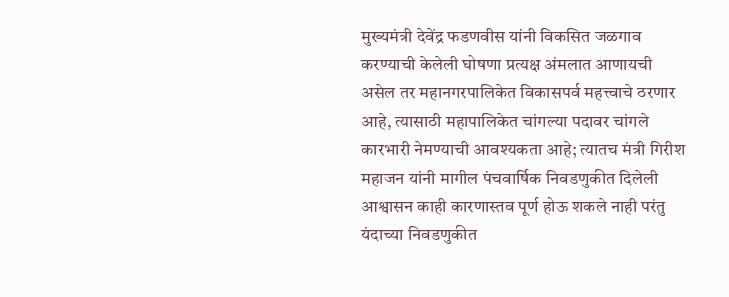मुख्यमंत्री देवेंद्र फडणवीस यांनी विकसित जळगाव करण्याची केलेली घोषणा प्रत्यक्ष अंमलात आणायची असेल तर महानगरपालिकेत विकासपर्व महत्त्वाचे ठरणार आहे, त्यासाठी महापालिकेत चांगल्या पदावर चांगले कारभारी नेमण्याची आवश्यकता आहे; त्यातच मंत्री गिरीश महाजन यांनी मागील पंचवार्षिक निवडणुकीत दिलेली आश्वासन काही कारणास्तव पूर्ण होऊ शकले नाही परंतु यंदाच्या निवडणुकीत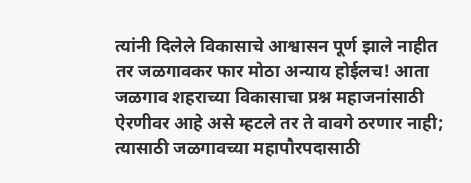त्यांनी दिलेले विकासाचे आश्वासन पूर्ण झाले नाहीत तर जळगावकर फार मोठा अन्याय होईलच! आता जळगाव शहराच्या विकासाचा प्रश्न महाजनांसाठी ऐरणीवर आहे असे म्हटले तर ते वावगे ठरणार नाही; त्यासाठी जळगावच्या महापौरपदासाठी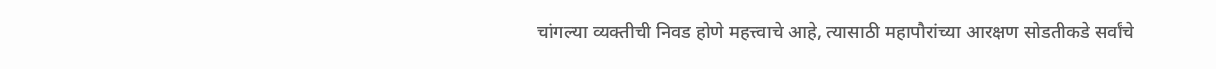चांगल्या व्यक्तीची निवड होणे महत्त्वाचे आहे, त्यासाठी महापौरांच्या आरक्षण सोडतीकडे सर्वांचे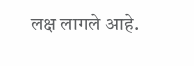लक्ष लागले आहे.